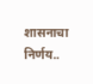शासनाचा निर्णय..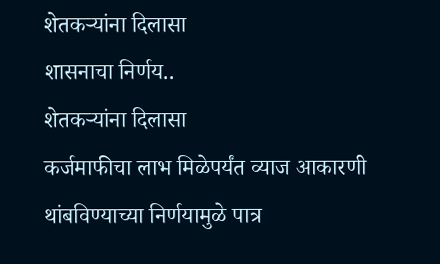शेतकऱ्यांना दिलासा
शासनाचा निर्णय..
शेतकऱ्यांना दिलासा
कर्जमाफीचा लाभ मिळेपर्यंत व्याज आकारणी थांबविण्याच्या निर्णयामुळे पात्र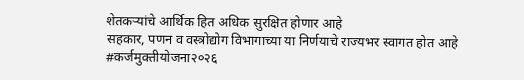शेतकऱ्यांचे आर्थिक हित अधिक सुरक्षित होणार आहे
सहकार, पणन व वस्त्रोद्योग विभागाच्या या निर्णयाचे राज्यभर स्वागत होत आहे
#कर्जमुक्तीयोजना२०२६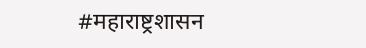#महाराष्ट्रशासन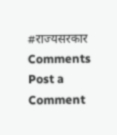#राज्यसरकार
Comments
Post a Comment